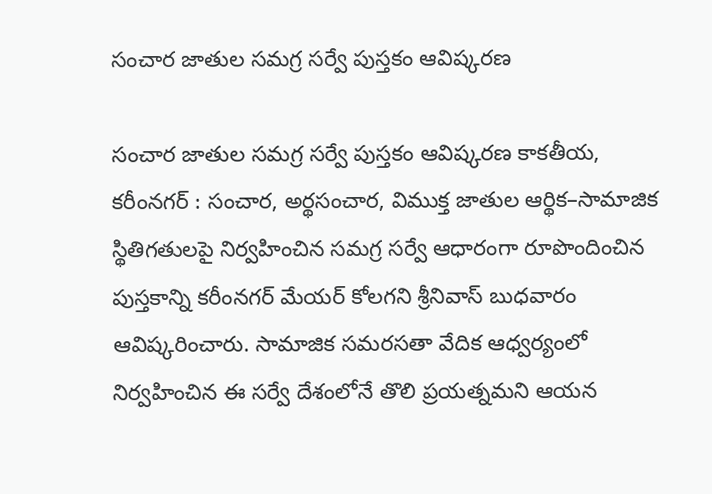సంచార జాతుల సమగ్ర సర్వే పుస్తకం ఆవిష్కర‌ణ‌

సంచార జాతుల సమగ్ర సర్వే పుస్తకం ఆవిష్కర‌ణ‌ కాకతీయ, కరీంనగర్ : సంచార, అర్థసంచార, విముక్త జాతుల ఆర్థిక–సామాజిక స్థితిగతులపై నిర్వహించిన సమగ్ర సర్వే ఆధారంగా రూపొందించిన పుస్తకాన్ని కరీంనగర్ మేయర్ కోలగని శ్రీనివాస్ బుధవారం ఆవిష్కరించారు. సామాజిక సమరసతా వేదిక ఆధ్వర్యంలో నిర్వహించిన ఈ సర్వే దేశంలోనే తొలి ప్రయత్నమని ఆయన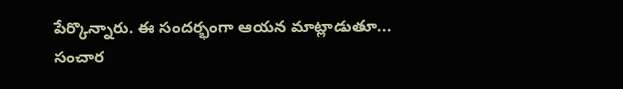పేర్కొన్నారు. ఈ సందర్భంగా ఆయన మాట్లాడుతూ... సంచార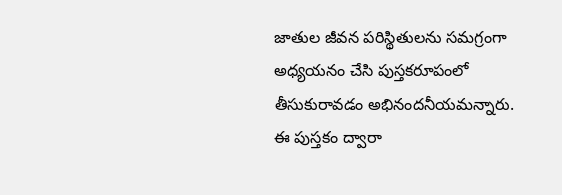జాతుల జీవన పరిస్థితులను సమగ్రంగా అధ్యయనం చేసి పుస్తకరూపంలో తీసుకురావడం అభినందనీయమన్నారు. ఈ పుస్తకం ద్వారా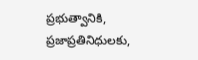ప్రభుత్వానికి, ప్రజాప్రతినిధులకు,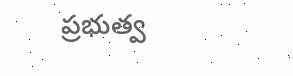ప్రభుత్వ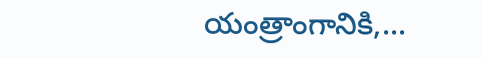యంత్రాంగానికి,...